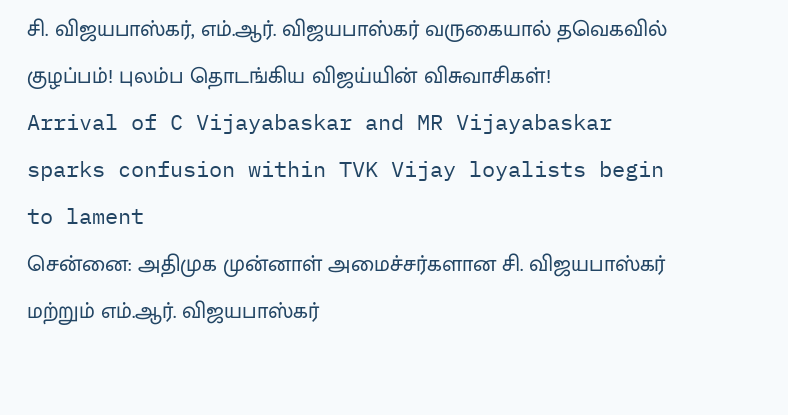சி. விஜயபாஸ்கர், எம்.ஆர். விஜயபாஸ்கர் வருகையால் தவெகவில் குழப்பம்! புலம்ப தொடங்கிய விஜய்யின் விசுவாசிகள்!
Arrival of C Vijayabaskar and MR Vijayabaskar sparks confusion within TVK Vijay loyalists begin to lament
சென்னை: அதிமுக முன்னாள் அமைச்சர்களான சி. விஜயபாஸ்கர் மற்றும் எம்.ஆர். விஜயபாஸ்கர்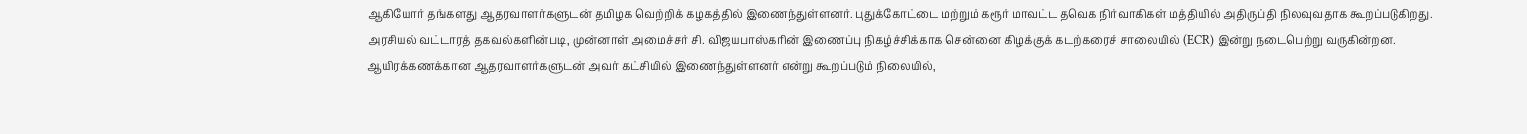ஆகியோர் தங்களது ஆதரவாளர்களுடன் தமிழக வெற்றிக் கழகத்தில் இணைந்துள்ளனர். புதுக்கோட்டை மற்றும் கரூர் மாவட்ட தவெக நிர்வாகிகள் மத்தியில் அதிருப்தி நிலவுவதாக கூறப்படுகிறது.
அரசியல் வட்டாரத் தகவல்களின்படி, முன்னாள் அமைச்சர் சி. விஜயபாஸ்கரின் இணைப்பு நிகழ்ச்சிக்காக சென்னை கிழக்குக் கடற்கரைச் சாலையில் (ECR) இன்று நடைபெற்று வருகின்றன. ஆயிரக்கணக்கான ஆதரவாளர்களுடன் அவர் கட்சியில் இணைந்துள்ளனர் என்று கூறப்படும் நிலையில்,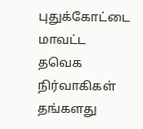புதுக்கோட்டை மாவட்ட தவெக நிர்வாகிகள் தங்களது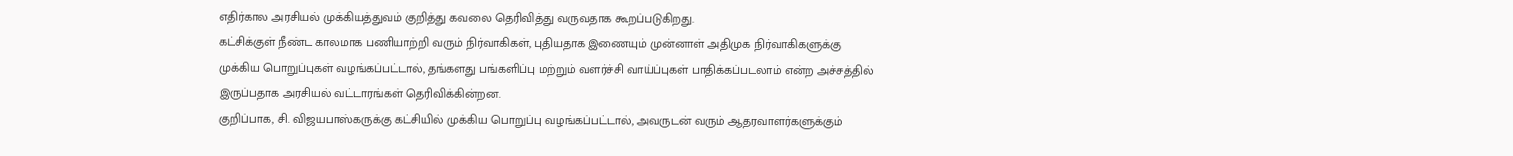எதிர்கால அரசியல் முக்கியத்துவம் குறித்து கவலை தெரிவித்து வருவதாக கூறப்படுகிறது.
கட்சிக்குள் நீண்ட காலமாக பணியாற்றி வரும் நிர்வாகிகள், புதியதாக இணையும் முன்னாள் அதிமுக நிர்வாகிகளுக்கு முக்கிய பொறுப்புகள் வழங்கப்பட்டால், தங்களது பங்களிப்பு மற்றும் வளர்ச்சி வாய்ப்புகள் பாதிக்கப்படலாம் என்ற அச்சத்தில் இருப்பதாக அரசியல் வட்டாரங்கள் தெரிவிக்கின்றன.
குறிப்பாக, சி. விஜயபாஸ்கருக்கு கட்சியில் முக்கிய பொறுப்பு வழங்கப்பட்டால், அவருடன் வரும் ஆதரவாளர்களுக்கும்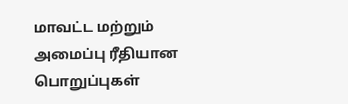மாவட்ட மற்றும் அமைப்பு ரீதியான பொறுப்புகள்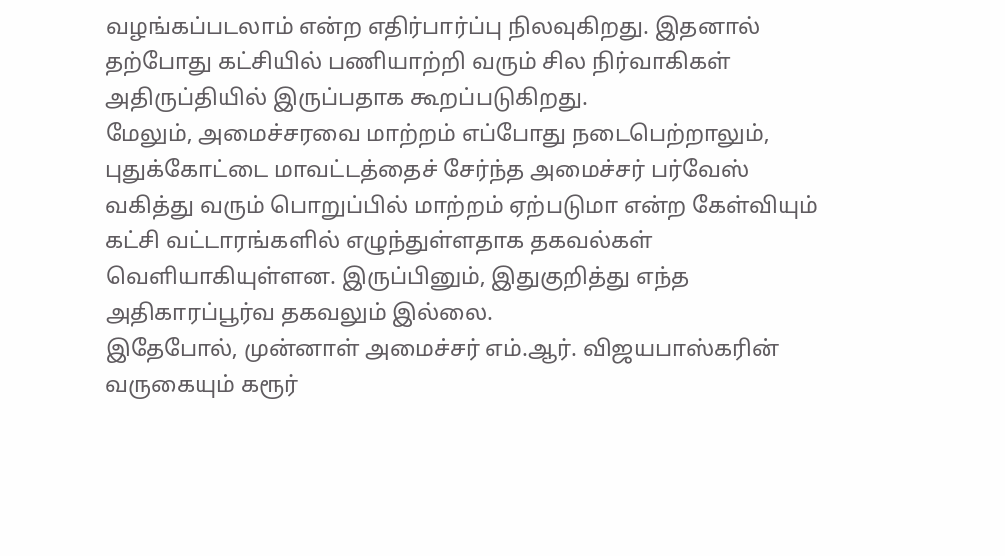வழங்கப்படலாம் என்ற எதிர்பார்ப்பு நிலவுகிறது. இதனால் தற்போது கட்சியில் பணியாற்றி வரும் சில நிர்வாகிகள் அதிருப்தியில் இருப்பதாக கூறப்படுகிறது.
மேலும், அமைச்சரவை மாற்றம் எப்போது நடைபெற்றாலும், புதுக்கோட்டை மாவட்டத்தைச் சேர்ந்த அமைச்சர் பர்வேஸ் வகித்து வரும் பொறுப்பில் மாற்றம் ஏற்படுமா என்ற கேள்வியும் கட்சி வட்டாரங்களில் எழுந்துள்ளதாக தகவல்கள் வெளியாகியுள்ளன. இருப்பினும், இதுகுறித்து எந்த அதிகாரப்பூர்வ தகவலும் இல்லை.
இதேபோல், முன்னாள் அமைச்சர் எம்.ஆர். விஜயபாஸ்கரின் வருகையும் கரூர்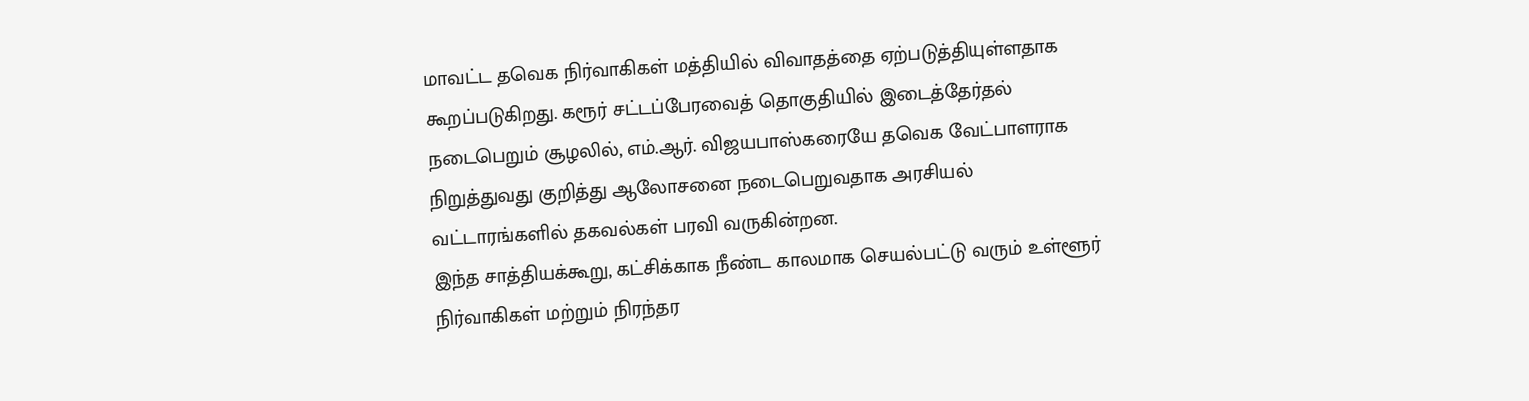மாவட்ட தவெக நிர்வாகிகள் மத்தியில் விவாதத்தை ஏற்படுத்தியுள்ளதாக கூறப்படுகிறது. கரூர் சட்டப்பேரவைத் தொகுதியில் இடைத்தேர்தல் நடைபெறும் சூழலில், எம்.ஆர். விஜயபாஸ்கரையே தவெக வேட்பாளராக நிறுத்துவது குறித்து ஆலோசனை நடைபெறுவதாக அரசியல் வட்டாரங்களில் தகவல்கள் பரவி வருகின்றன.
இந்த சாத்தியக்கூறு, கட்சிக்காக நீண்ட காலமாக செயல்பட்டு வரும் உள்ளூர் நிர்வாகிகள் மற்றும் நிரந்தர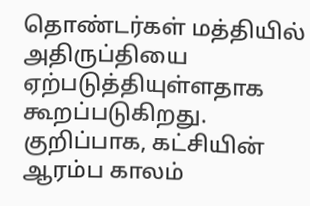தொண்டர்கள் மத்தியில் அதிருப்தியை ஏற்படுத்தியுள்ளதாக கூறப்படுகிறது. குறிப்பாக, கட்சியின் ஆரம்ப காலம்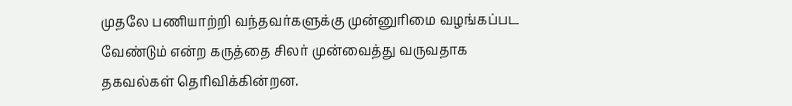முதலே பணியாற்றி வந்தவர்களுக்கு முன்னுரிமை வழங்கப்பட வேண்டும் என்ற கருத்தை சிலர் முன்வைத்து வருவதாக தகவல்கள் தெரிவிக்கின்றன.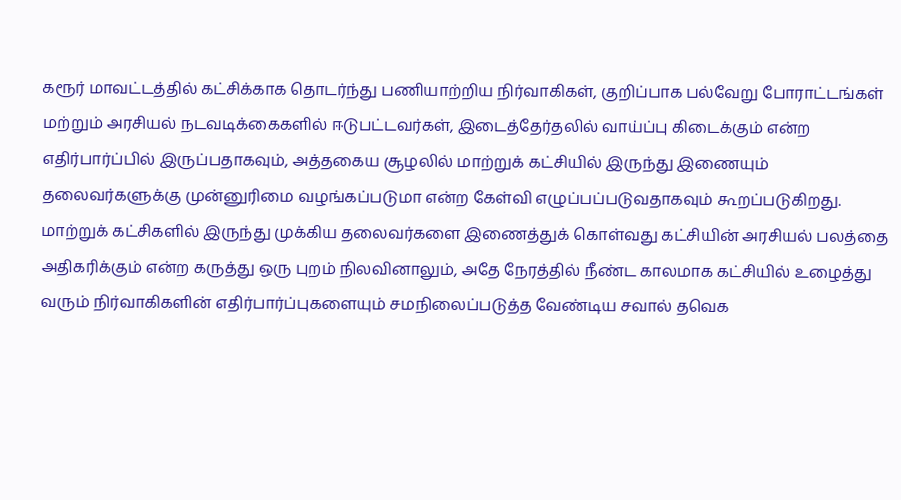கரூர் மாவட்டத்தில் கட்சிக்காக தொடர்ந்து பணியாற்றிய நிர்வாகிகள், குறிப்பாக பல்வேறு போராட்டங்கள் மற்றும் அரசியல் நடவடிக்கைகளில் ஈடுபட்டவர்கள், இடைத்தேர்தலில் வாய்ப்பு கிடைக்கும் என்ற எதிர்பார்ப்பில் இருப்பதாகவும், அத்தகைய சூழலில் மாற்றுக் கட்சியில் இருந்து இணையும் தலைவர்களுக்கு முன்னுரிமை வழங்கப்படுமா என்ற கேள்வி எழுப்பப்படுவதாகவும் கூறப்படுகிறது.
மாற்றுக் கட்சிகளில் இருந்து முக்கிய தலைவர்களை இணைத்துக் கொள்வது கட்சியின் அரசியல் பலத்தை அதிகரிக்கும் என்ற கருத்து ஒரு புறம் நிலவினாலும், அதே நேரத்தில் நீண்ட காலமாக கட்சியில் உழைத்து வரும் நிர்வாகிகளின் எதிர்பார்ப்புகளையும் சமநிலைப்படுத்த வேண்டிய சவால் தவெக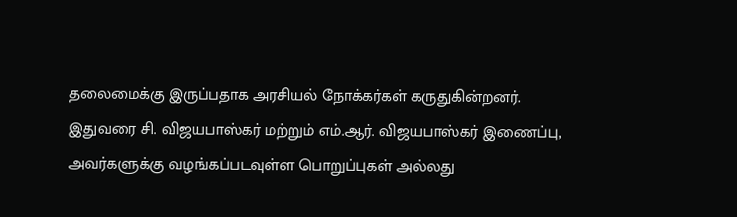தலைமைக்கு இருப்பதாக அரசியல் நோக்கர்கள் கருதுகின்றனர்.
இதுவரை சி. விஜயபாஸ்கர் மற்றும் எம்.ஆர். விஜயபாஸ்கர் இணைப்பு, அவர்களுக்கு வழங்கப்படவுள்ள பொறுப்புகள் அல்லது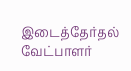இடைத்தேர்தல் வேட்பாளர்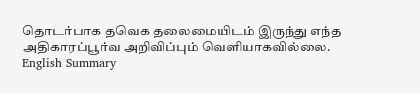தொடர்பாக தவெக தலைமையிடம் இருந்து எந்த அதிகாரப்பூர்வ அறிவிப்பும் வெளியாகவில்லை.
English Summary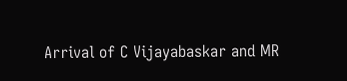Arrival of C Vijayabaskar and MR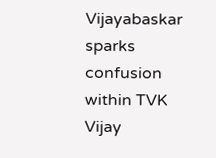Vijayabaskar sparks confusion within TVK Vijay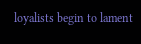loyalists begin to lament